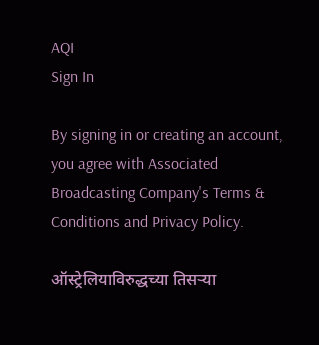AQI
Sign In

By signing in or creating an account, you agree with Associated Broadcasting Company's Terms & Conditions and Privacy Policy.

ऑस्ट्रेलियाविरुद्धच्या तिसऱ्या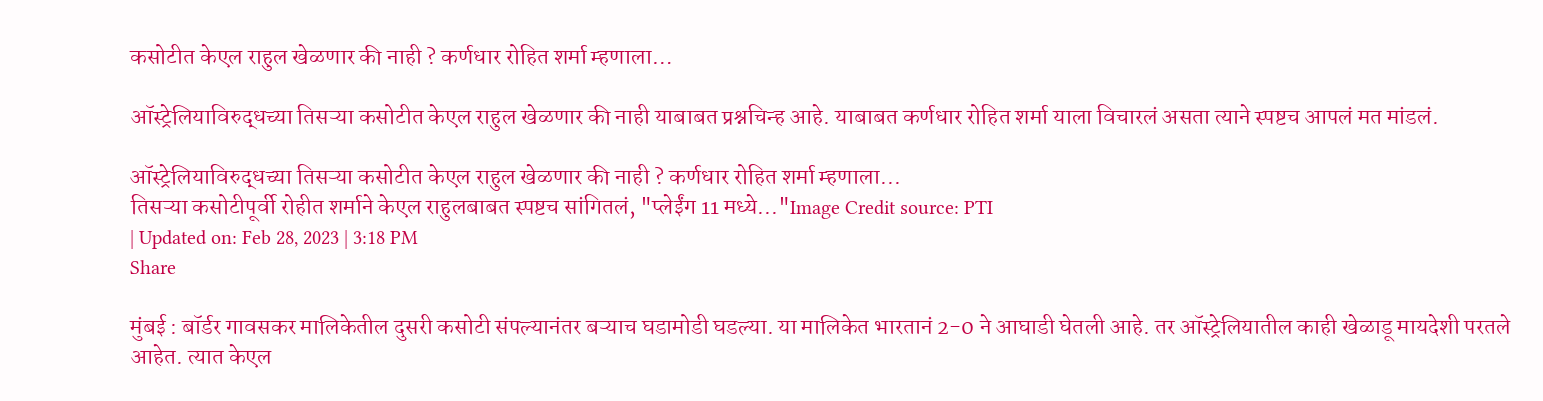कसोटीत केएल राहुल खेळणार की नाही ? कर्णधार रोहित शर्मा म्हणाला…

ऑस्ट्रेलियाविरुद्धच्या तिसऱ्या कसोटीत केएल राहुल खेळणार की नाही याबाबत प्रश्नचिन्ह आहे. याबाबत कर्णधार रोहित शर्मा याला विचारलं असता त्याने स्पष्टच आपलं मत मांडलं.

ऑस्ट्रेलियाविरुद्धच्या तिसऱ्या कसोटीत केएल राहुल खेळणार की नाही ? कर्णधार रोहित शर्मा म्हणाला...
तिसऱ्या कसोटीपूर्वी रोहीत शर्माने केएल राहुलबाबत स्पष्टच सांगितलं, "प्लेईंग 11 मध्ये..."Image Credit source: PTI
| Updated on: Feb 28, 2023 | 3:18 PM
Share

मुंबई : बॉर्डर गावसकर मालिकेतील दुसरी कसोटी संपल्यानंतर बऱ्याच घडामोडी घडल्या. या मालिकेत भारतानं 2-0 ने आघाडी घेतली आहे. तर ऑस्ट्रेलियातील काही खेळाडू मायदेशी परतले आहेत. त्यात केएल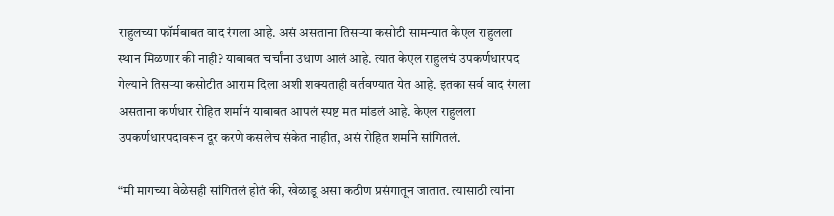राहुलच्या फॉर्मबाबत वाद रंगला आहे. असं असताना तिसऱ्या कसोटी सामन्यात केएल राहुलला स्थान मिळणार की नाही? याबाबत चर्चांना उधाण आलं आहे. त्यात केएल राहुलचं उपकर्णधारपद गेल्याने तिसऱ्या कसोटीत आराम दिला अशी शक्यताही वर्तवण्यात येत आहे. इतका सर्व वाद रंगला असताना कर्णधार रोहित शर्मानं याबाबत आपलं स्पष्ट मत मांडलं आहे. केएल राहुलला उपकर्णधारपदावरून दूर करणे कसलेच संकेत नाहीत, असं रोहित शर्माने सांगितलं.

“मी मागच्या वेळेसही सांगितलं होतं की, खेळाडू असा कठीण प्रसंगातून जातात. त्यासाठी त्यांना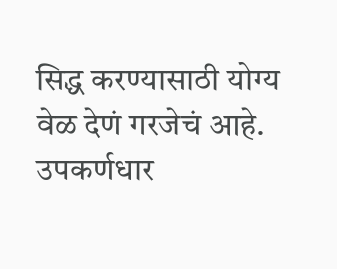सिद्ध करण्यासाठी योग्य वेळ देणं गरजेचं आहे. उपकर्णधार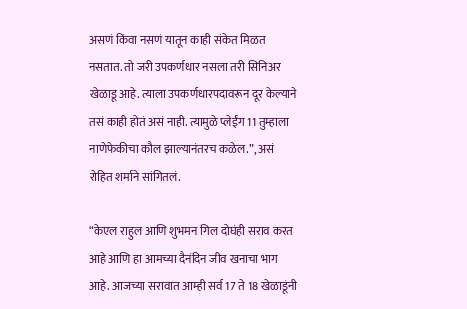असणं किंवा नसणं यातून काही संकेत मिळत नसतात. तो जरी उपकर्णधार नसला तरी सिनिअर खेळाडू आहे. त्याला उपकर्णधारपदावरून दूर केल्याने तसं काही होतं असं नाही. त्यामुळे प्लेईंग 11 तुम्हाला नाणेफेकीचा कौल झाल्यानंतरच कळेल.”, असं रोहित शर्माने सांगितलं.

“केएल राहुल आणि शुभमन गिल दोघंही सराव करत आहे आणि हा आमच्या दैनंदिन जीव खनाचा भाग आहे. आजच्या सरावात आम्ही सर्व 17 ते 18 खेळाडूंनी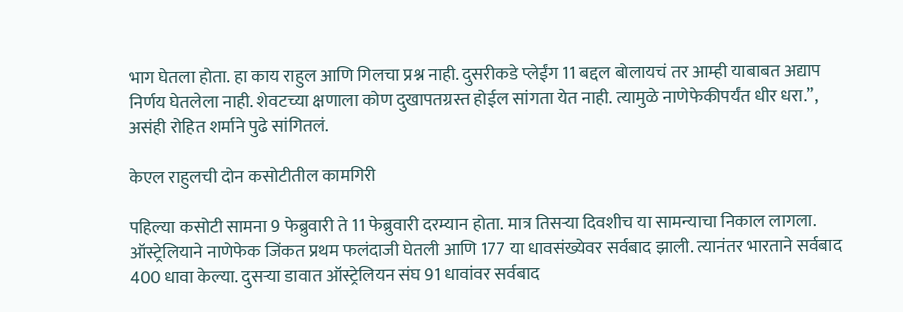भाग घेतला होता. हा काय राहुल आणि गिलचा प्रश्न नाही. दुसरीकडे प्लेईंग 11 बद्दल बोलायचं तर आम्ही याबाबत अद्याप निर्णय घेतलेला नाही. शेवटच्या क्षणाला कोण दुखापतग्रस्त होईल सांगता येत नाही. त्यामुळे नाणेफेकीपर्यंत धीर धरा.”, असंही रोहित शर्माने पुढे सांगितलं.

केएल राहुलची दोन कसोटीतील कामगिरी

पहिल्या कसोटी सामना 9 फेब्रुवारी ते 11 फेब्रुवारी दरम्यान होता. मात्र तिसऱ्या दिवशीच या सामन्याचा निकाल लागला. ऑस्ट्रेलियाने नाणेफेक जिंकत प्रथम फलंदाजी घेतली आणि 177 या धावसंख्येवर सर्वबाद झाली. त्यानंतर भारताने सर्वबाद 400 धावा केल्या. दुसऱ्या डावात ऑस्ट्रेलियन संघ 91 धावांवर सर्वबाद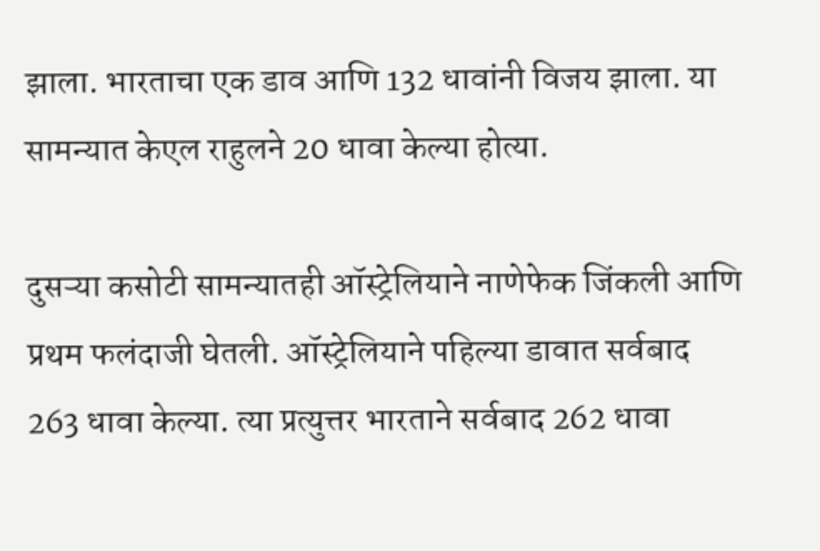झाला. भारताचा एक डाव आणि 132 धावांनी विजय झाला. या सामन्यात केएल राहुलने 20 धावा केल्या होत्या.

दुसऱ्या कसोटी सामन्यातही ऑस्ट्रेलियाने नाणेफेक जिंकली आणि प्रथम फलंदाजी घेतली. ऑस्ट्रेलियाने पहिल्या डावात सर्वबाद 263 धावा केल्या. त्या प्रत्युत्तर भारताने सर्वबाद 262 धावा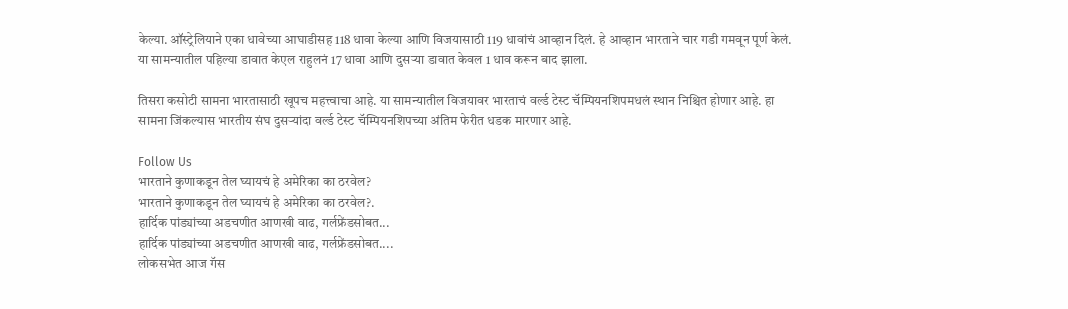केल्या. ऑस्ट्रेलियाने एका धावेच्या आघाडीसह 118 धावा केल्या आणि विजयासाठी 119 धावांचं आव्हान दिलं. हे आव्हान भारताने चार गडी गमवून पूर्ण केलं. या सामन्यातील पहिल्या डावात केएल राहुलनं 17 धावा आणि दुसऱ्या डावात केवल 1 धाव करून बाद झाला.

तिसरा कसोटी सामना भारतासाठी खूपच महत्त्वाचा आहे. या सामन्यातील विजयावर भारताचं वर्ल्ड टेस्ट चॅम्पियनशिपमधलं स्थान निश्चित होणार आहे. हा सामना जिंकल्यास भारतीय संघ दुसऱ्यांदा वर्ल्ड टेस्ट चॅम्पियनशिपच्या अंतिम फेरीत धडक मारणार आहे.

Follow Us
भारताने कुणाकडून तेल घ्यायचं हे अमेरिका का ठरवेल?
भारताने कुणाकडून तेल घ्यायचं हे अमेरिका का ठरवेल?.
हार्दिक पांड्यांच्या अडचणीत आणखी वाढ, गर्लफ्रेंडसोबत...
हार्दिक पांड्यांच्या अडचणीत आणखी वाढ, गर्लफ्रेंडसोबत....
लोकसभेत आज गॅस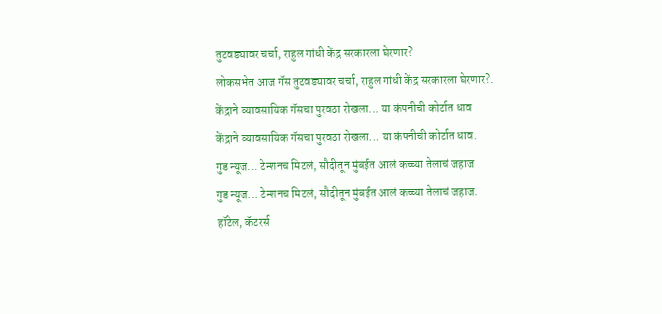तुटवड्यावर चर्चा, राहुल गांधी केंद्र सरकारला घेरणार?
लोकसभेत आज गॅस तुटवड्यावर चर्चा, राहुल गांधी केंद्र सरकारला घेरणार?.
केंद्राने व्यावसायिक गॅसचा पुरवठा रोखला... या कंपनीची कोर्टात धाव
केंद्राने व्यावसायिक गॅसचा पुरवठा रोखला... या कंपनीची कोर्टात धाव.
गुड न्यूज... टेन्शनच मिटलं, सौदीतून मुंबईत आलं कच्च्या तेलाचं जहाज
गुड न्यूज... टेन्शनच मिटलं, सौदीतून मुंबईत आलं कच्च्या तेलाचं जहाज.
हॉटेल, कॅटरर्स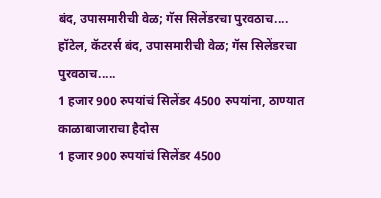बंद, उपासमारीची वेळ; गॅस सिलेंडरचा पुरवठाच....
हॉटेल, कॅटरर्स बंद, उपासमारीची वेळ; गॅस सिलेंडरचा पुरवठाच.....
1 हजार 900 रुपयांचं सिलेंडर 4500 रुपयांना, ठाण्यात काळाबाजाराचा हैदोस
1 हजार 900 रुपयांचं सिलेंडर 4500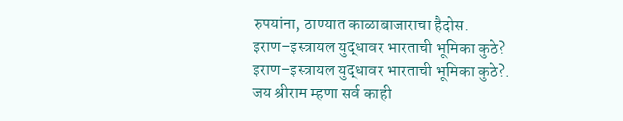रुपयांना, ठाण्यात काळाबाजाराचा हैदोस.
इराण–इस्त्रायल युद्धावर भारताची भूमिका कुठे?
इराण–इस्त्रायल युद्धावर भारताची भूमिका कुठे?.
जय श्रीराम म्हणा सर्व काही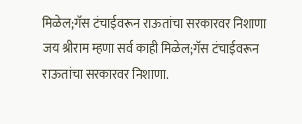मिळेल;गॅस टंचाईवरून राऊतांचा सरकारवर निशाणा
जय श्रीराम म्हणा सर्व काही मिळेल;गॅस टंचाईवरून राऊतांचा सरकारवर निशाणा.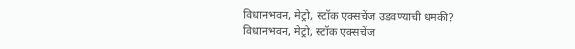विधानभवन, मेट्रो, स्टॉक एक्सचेंज उडवण्याची धमकी?
विधानभवन, मेट्रो, स्टॉक एक्सचेंज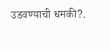उडवण्याची धमकी?.